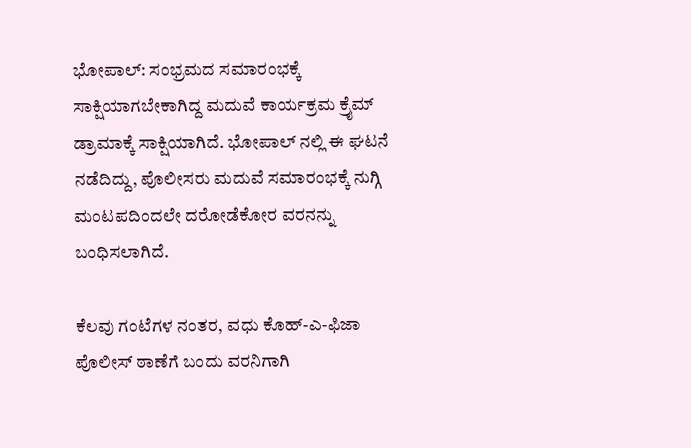ಭೋಪಾಲ್: ಸಂಭ್ರಮದ ಸಮಾರಂಭಕ್ಕೆ ಸಾಕ್ಷಿಯಾಗಬೇಕಾಗಿದ್ದ ಮದುವೆ ಕಾರ್ಯಕ್ರಮ ಕ್ರೈಮ್‌ ಡ್ರಾಮಾಕ್ಕೆ ಸಾಕ್ಷಿಯಾಗಿದೆ. ಭೋಪಾಲ್‌ ನಲ್ಲಿ ಈ ಘಟನೆ ನಡೆದಿದ್ದು, ಪೊಲೀಸರು ಮದುವೆ ಸಮಾರಂಭಕ್ಕೆ ನುಗ್ಗಿ ಮಂಟಪದಿಂದಲೇ ದರೋಡೆಕೋರ ವರನನ್ನು ಬಂಧಿಸಲಾಗಿದೆ.

ಕೆಲವು ಗಂಟೆಗಳ ನಂತರ, ವಧು ಕೊಹ್-ಎ-ಫಿಜಾ ಪೊಲೀಸ್ ಠಾಣೆಗೆ ಬಂದು ವರನಿಗಾಗಿ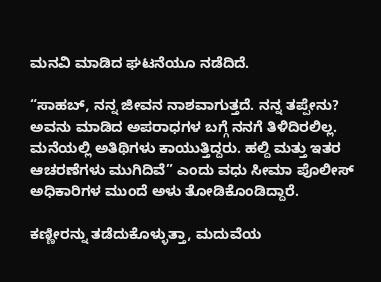ಮನವಿ ಮಾಡಿದ ಘಟನೆಯೂ ನಡೆದಿದೆ.

“ಸಾಹಬ್, ನನ್ನ ಜೀವನ ನಾಶವಾಗುತ್ತದೆ. ನನ್ನ ತಪ್ಪೇನು? ಅವನು ಮಾಡಿದ ಅಪರಾಧಗಳ ಬಗ್ಗೆ ನನಗೆ ತಿಳಿದಿರಲಿಲ್ಲ. ಮನೆಯಲ್ಲಿ ಅತಿಥಿಗಳು ಕಾಯುತ್ತಿದ್ದರು. ಹಲ್ದಿ ಮತ್ತು ಇತರ ಆಚರಣೆಗಳು ಮುಗಿದಿವೆ” ಎಂದು ವಧು ಸೀಮಾ ಪೊಲೀಸ್ ಅಧಿಕಾರಿಗಳ ಮುಂದೆ ಅಳು ತೋಡಿಕೊಂಡಿದ್ದಾರೆ.

ಕಣ್ಣೀರನ್ನು ತಡೆದುಕೊಳ್ಳುತ್ತಾ, ಮದುವೆಯ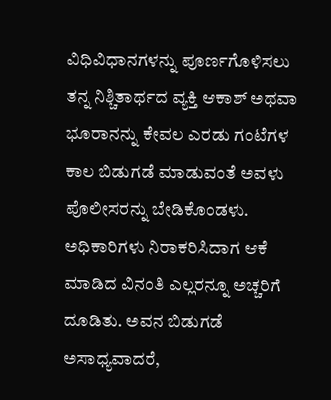ವಿಧಿವಿಧಾನಗಳನ್ನು ಪೂರ್ಣಗೊಳಿಸಲು ತನ್ನ ನಿಶ್ಚಿತಾರ್ಥದ ವ್ಯಕ್ತಿ ಆಕಾಶ್ ಅಥವಾ ಭೂರಾನನ್ನು ಕೇವಲ ಎರಡು ಗಂಟೆಗಳ ಕಾಲ ಬಿಡುಗಡೆ ಮಾಡುವಂತೆ ಅವಳು ಪೊಲೀಸರನ್ನು ಬೇಡಿಕೊಂಡಳು. ಅಧಿಕಾರಿಗಳು ನಿರಾಕರಿಸಿದಾಗ ಆಕೆ ಮಾಡಿದ ವಿನಂತಿ ಎಲ್ಲರನ್ನೂ ಅಚ್ಚರಿಗೆ ದೂಡಿತು. ಅವನ ಬಿಡುಗಡೆ ಅಸಾಧ್ಯವಾದರೆ,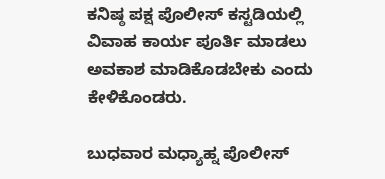ಕನಿಷ್ಠ ಪಕ್ಷ ಪೊಲೀಸ್ ಕಸ್ಟಡಿಯಲ್ಲಿ ವಿವಾಹ ಕಾರ್ಯ ಪೂರ್ತಿ ಮಾಡಲು ಅವಕಾಶ ಮಾಡಿಕೊಡಬೇಕು ಎಂದು ಕೇಳಿಕೊಂಡರು.

ಬುಧವಾರ ಮಧ್ಯಾಹ್ನ ಪೊಲೀಸ್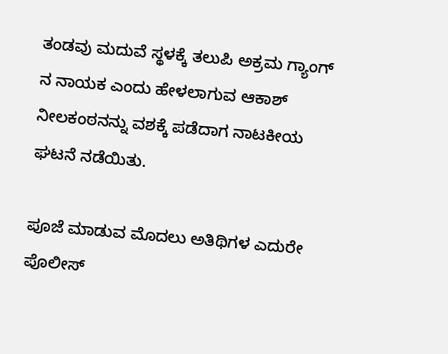ತಂಡವು ಮದುವೆ ಸ್ಥಳಕ್ಕೆ ತಲುಪಿ ಅಕ್ರಮ ಗ್ಯಾಂಗ್ ನ ನಾಯಕ ಎಂದು ಹೇಳಲಾಗುವ ಆಕಾಶ್ ನೀಲಕಂಠನನ್ನು ವಶಕ್ಕೆ ಪಡೆದಾಗ ನಾಟಕೀಯ ಘಟನೆ ನಡೆಯಿತು.

ಪೂಜೆ ಮಾಡುವ ಮೊದಲು‌ ಅತಿಥಿಗಳ ಎದುರೇ ಪೊಲೀಸ್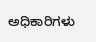ಅಧಿಕಾರಿಗಳು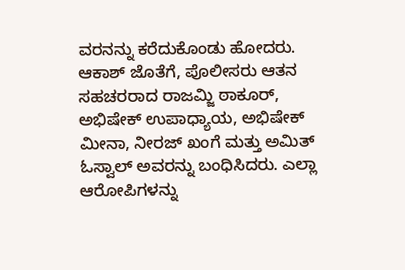ವರನನ್ನು ಕರೆದುಕೊಂಡು ಹೋದರು. ಆಕಾಶ್ ಜೊತೆಗೆ, ಪೊಲೀಸರು ಆತನ ಸಹಚರರಾದ ರಾಜಮ್ಜಿ ಠಾಕೂರ್, ಅಭಿಷೇಕ್ ಉಪಾಧ್ಯಾಯ, ಅಭಿಷೇಕ್ ಮೀನಾ, ನೀರಜ್ ಖಂಗೆ ಮತ್ತು ಅಮಿತ್ ಓಸ್ವಾಲ್ ಅವರನ್ನು ಬಂಧಿಸಿದರು. ಎಲ್ಲಾ ಆರೋಪಿಗಳನ್ನು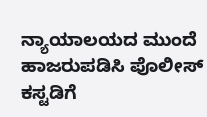ನ್ಯಾಯಾಲಯದ ಮುಂದೆ ಹಾಜರುಪಡಿಸಿ ಪೊಲೀಸ್ ಕಸ್ಟಡಿಗೆ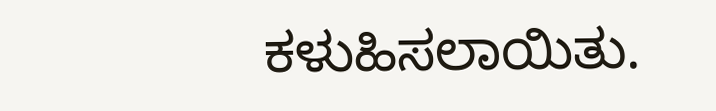ಕಳುಹಿಸಲಾಯಿತು.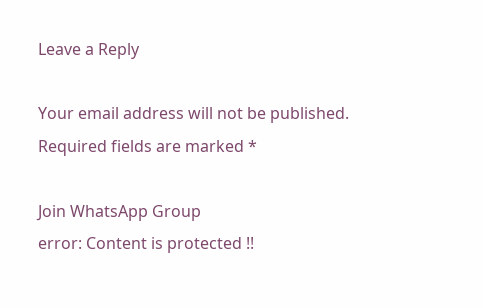Leave a Reply

Your email address will not be published. Required fields are marked *

Join WhatsApp Group
error: Content is protected !!